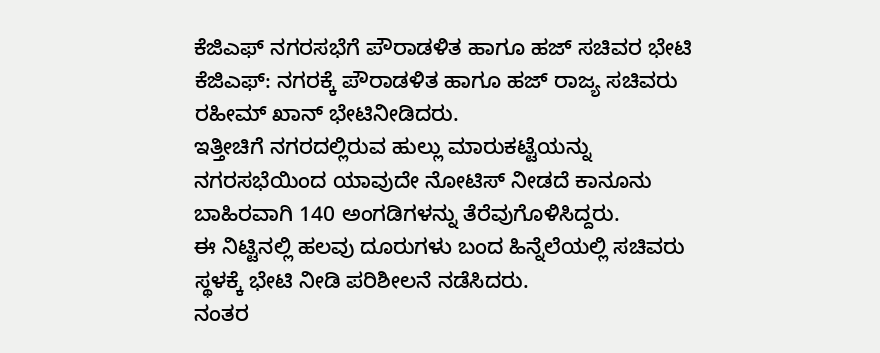ಕೆಜಿಎಫ್ ನಗರಸಭೆಗೆ ಪೌರಾಡಳಿತ ಹಾಗೂ ಹಜ್ ಸಚಿವರ ಭೇಟಿ
ಕೆಜಿಎಫ್: ನಗರಕ್ಕೆ ಪೌರಾಡಳಿತ ಹಾಗೂ ಹಜ್ ರಾಜ್ಯ ಸಚಿವರು ರಹೀಮ್ ಖಾನ್ ಭೇಟಿನೀಡಿದರು.
ಇತ್ತೀಚಿಗೆ ನಗರದಲ್ಲಿರುವ ಹುಲ್ಲು ಮಾರುಕಟ್ಟೆಯನ್ನು ನಗರಸಭೆಯಿಂದ ಯಾವುದೇ ನೋಟಿಸ್ ನೀಡದೆ ಕಾನೂನು ಬಾಹಿರವಾಗಿ 140 ಅಂಗಡಿಗಳನ್ನು ತೆರೆವುಗೊಳಿಸಿದ್ದರು.
ಈ ನಿಟ್ಟಿನಲ್ಲಿ ಹಲವು ದೂರುಗಳು ಬಂದ ಹಿನ್ನೆಲೆಯಲ್ಲಿ ಸಚಿವರು ಸ್ಥಳಕ್ಕೆ ಭೇಟಿ ನೀಡಿ ಪರಿಶೀಲನೆ ನಡೆಸಿದರು.
ನಂತರ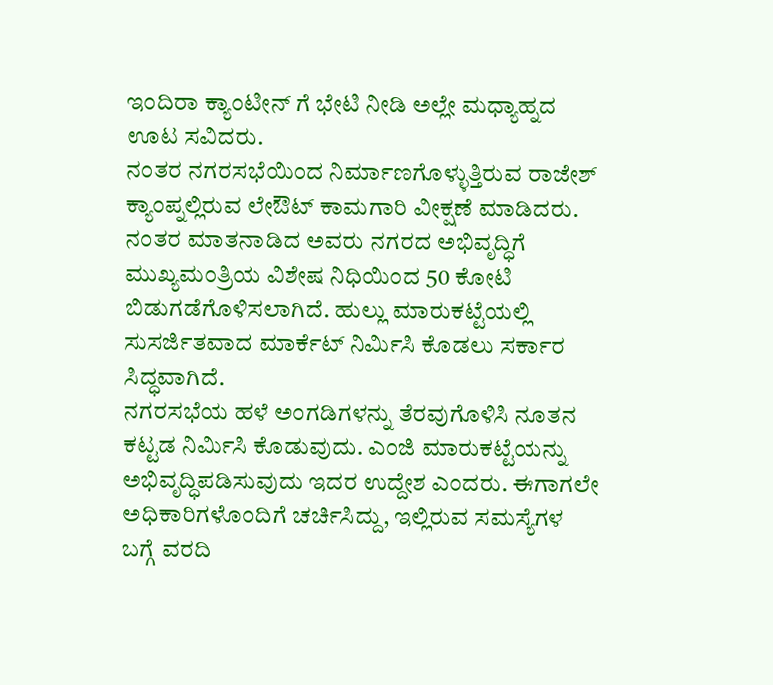ಇಂದಿರಾ ಕ್ಯಾಂಟೀನ್ ಗೆ ಭೇಟಿ ನೀಡಿ ಅಲ್ಲೇ ಮಧ್ಯಾಹ್ನದ ಊಟ ಸವಿದರು.
ನಂತರ ನಗರಸಭೆಯಿಂದ ನಿರ್ಮಾಣಗೊಳ್ಳುತ್ತಿರುವ ರಾಜೇಶ್ ಕ್ಯಾಂಪ್ನಲ್ಲಿರುವ ಲೇಔಟ್ ಕಾಮಗಾರಿ ವೀಕ್ಷಣೆ ಮಾಡಿದರು. ನಂತರ ಮಾತನಾಡಿದ ಅವರು ನಗರದ ಅಭಿವೃದ್ಧಿಗೆ ಮುಖ್ಯಮಂತ್ರಿಯ ವಿಶೇಷ ನಿಧಿಯಿಂದ 50 ಕೋಟಿ ಬಿಡುಗಡೆಗೊಳಿಸಲಾಗಿದೆ. ಹುಲ್ಲು ಮಾರುಕಟ್ಟೆಯಲ್ಲಿ ಸುಸರ್ಜಿತವಾದ ಮಾರ್ಕೆಟ್ ನಿರ್ಮಿಸಿ ಕೊಡಲು ಸರ್ಕಾರ ಸಿದ್ಧವಾಗಿದೆ.
ನಗರಸಭೆಯ ಹಳೆ ಅಂಗಡಿಗಳನ್ನು ತೆರವುಗೊಳಿಸಿ ನೂತನ ಕಟ್ಟಡ ನಿರ್ಮಿಸಿ ಕೊಡುವುದು. ಎಂಜಿ ಮಾರುಕಟ್ಟೆಯನ್ನು ಅಭಿವೃದ್ಧಿಪಡಿಸುವುದು ಇದರ ಉದ್ದೇಶ ಎಂದರು. ಈಗಾಗಲೇ ಅಧಿಕಾರಿಗಳೊಂದಿಗೆ ಚರ್ಚಿಸಿದ್ದು, ಇಲ್ಲಿರುವ ಸಮಸ್ಯೆಗಳ ಬಗ್ಗೆ ವರದಿ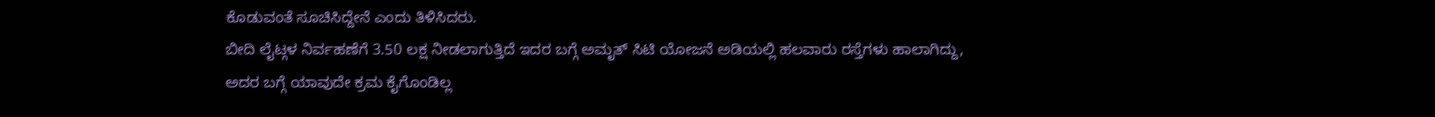ಕೊಡುವಂತೆ ಸೂಚಿಸಿದ್ದೇನೆ ಎಂದು ತಿಳಿಸಿದರು.
ಬೀದಿ ಲೈಟ್ಗಳ ನಿರ್ವಹಣೆಗೆ 3.50 ಲಕ್ಷ ನೀಡಲಾಗುತ್ತಿದೆ ಇದರ ಬಗ್ಗೆ ಅಮೃತ್ ಸಿಟಿ ಯೋಜನೆ ಅಡಿಯಲ್ಲಿ ಹಲವಾರು ರಸ್ತೆಗಳು ಹಾಲಾಗಿದ್ದು, ಅದರ ಬಗ್ಗೆ ಯಾವುದೇ ಕ್ರಮ ಕೈಗೊಂಡಿಲ್ಲ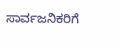ಸಾರ್ವಜನಿಕರಿಗೆ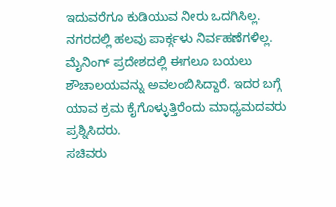ಇದುವರೆಗೂ ಕುಡಿಯುವ ನೀರು ಒದಗಿಸಿಲ್ಲ. ನಗರದಲ್ಲಿ ಹಲವು ಪಾರ್ಕ್ಗಳು ನಿರ್ವಹಣೆಗಳಿಲ್ಲ. ಮೈನಿಂಗ್ ಪ್ರದೇಶದಲ್ಲಿ ಈಗಲೂ ಬಯಲು ಶೌಚಾಲಯವನ್ನು ಅವಲಂಬಿಸಿದ್ದಾರೆ. ಇದರ ಬಗ್ಗೆ ಯಾವ ಕ್ರಮ ಕೈಗೊಳ್ಳುತ್ತಿರೆಂದು ಮಾಧ್ಯಮದವರು ಪ್ರಶ್ನಿಸಿದರು.
ಸಚಿವರು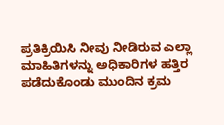ಪ್ರತಿಕ್ರಿಯಿಸಿ ನೀವು ನೀಡಿರುವ ಎಲ್ಲಾ ಮಾಹಿತಿಗಳನ್ನು ಅಧಿಕಾರಿಗಳ ಹತ್ತಿರ ಪಡೆದುಕೊಂಡು ಮುಂದಿನ ಕ್ರಮ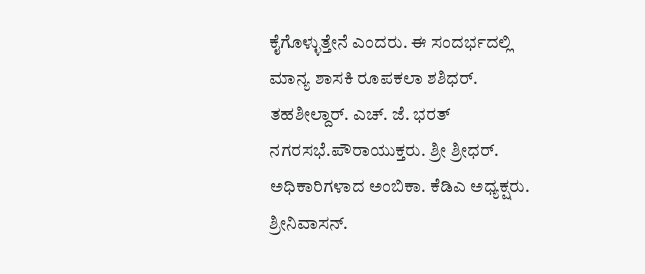ಕೈಗೊಳ್ಳುತ್ತೇನೆ ಎಂದರು. ಈ ಸಂದರ್ಭದಲ್ಲಿ ಮಾನ್ಯ ಶಾಸಕಿ ರೂಪಕಲಾ ಶಶಿಧರ್. ತಹಶೀಲ್ದಾರ್. ಎಚ್. ಜೆ. ಭರತ್ ನಗರಸಭೆ.ಪೌರಾಯುಕ್ತರು. ಶ್ರೀ ಶ್ರೀಧರ್. ಅಧಿಕಾರಿಗಳಾದ ಅಂಬಿಕಾ. ಕೆಡಿಎ ಅಧ್ಯಕ್ಷರು. ಶ್ರೀನಿವಾಸನ್.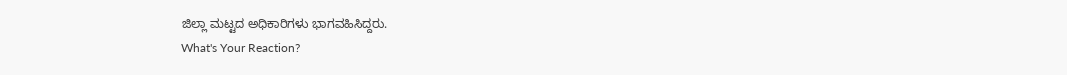ಜಿಲ್ಲಾ ಮಟ್ಟದ ಅಧಿಕಾರಿಗಳು ಭಾಗವಹಿಸಿದ್ದರು.
What's Your Reaction?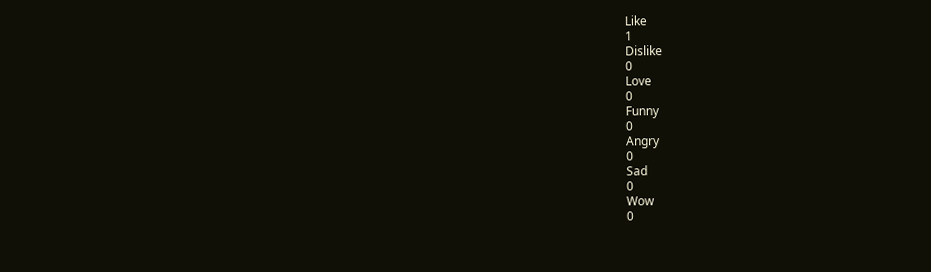Like
1
Dislike
0
Love
0
Funny
0
Angry
0
Sad
0
Wow
0